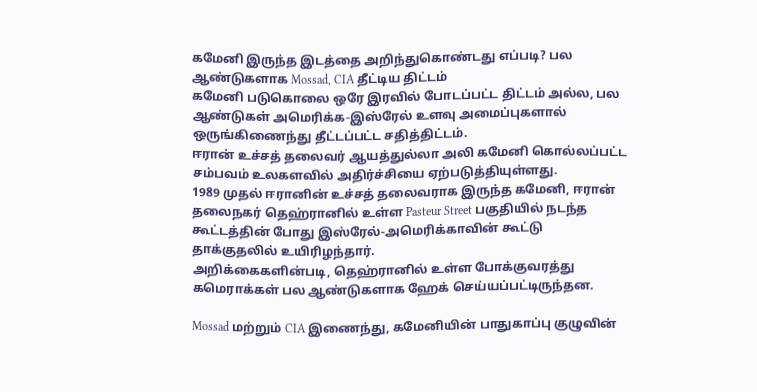கமேனி இருந்த இடத்தை அறிந்துகொண்டது எப்படி? பல ஆண்டுகளாக Mossad, CIA தீட்டிய திட்டம்
கமேனி படுகொலை ஒரே இரவில் போடப்பட்ட திட்டம் அல்ல, பல ஆண்டுகள் அமெரிக்க-இஸ்ரேல் உளவு அமைப்புகளால் ஒருங்கிணைந்து தீட்டப்பட்ட சதித்திட்டம்.
ஈரான் உச்சத் தலைவர் ஆயத்துல்லா அலி கமேனி கொல்லப்பட்ட சம்பவம் உலகளவில் அதிர்ச்சியை ஏற்படுத்தியுள்ளது.
1989 முதல் ஈரானின் உச்சத் தலைவராக இருந்த கமேனி, ஈரான் தலைநகர் தெஹ்ரானில் உள்ள Pasteur Street பகுதியில் நடந்த கூட்டத்தின் போது இஸ்ரேல்-அமெரிக்காவின் கூட்டு தாக்குதலில் உயிரிழந்தார்.
அறிக்கைகளின்படி, தெஹ்ரானில் உள்ள போக்குவரத்து கமெராக்கள் பல ஆண்டுகளாக ஹேக் செய்யப்பட்டிருந்தன.

Mossad மற்றும் CIA இணைந்து, கமேனியின் பாதுகாப்பு குழுவின்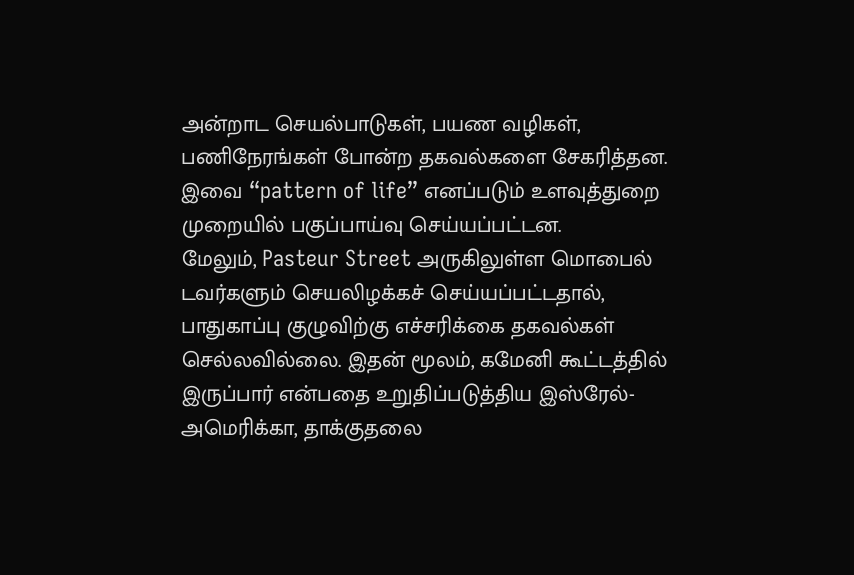அன்றாட செயல்பாடுகள், பயண வழிகள், பணிநேரங்கள் போன்ற தகவல்களை சேகரித்தன. இவை “pattern of life” எனப்படும் உளவுத்துறை முறையில் பகுப்பாய்வு செய்யப்பட்டன.
மேலும், Pasteur Street அருகிலுள்ள மொபைல் டவர்களும் செயலிழக்கச் செய்யப்பட்டதால், பாதுகாப்பு குழுவிற்கு எச்சரிக்கை தகவல்கள் செல்லவில்லை. இதன் மூலம், கமேனி கூட்டத்தில் இருப்பார் என்பதை உறுதிப்படுத்திய இஸ்ரேல்-அமெரிக்கா, தாக்குதலை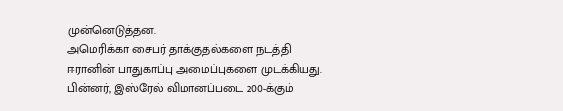முன்னெடுத்தன.
அமெரிக்கா சைபர் தாக்குதல்களை நடத்தி ஈரானின் பாதுகாப்பு அமைப்புகளை முடக்கியது. பின்னர், இஸ்ரேல் விமானப்படை 200-க்கும்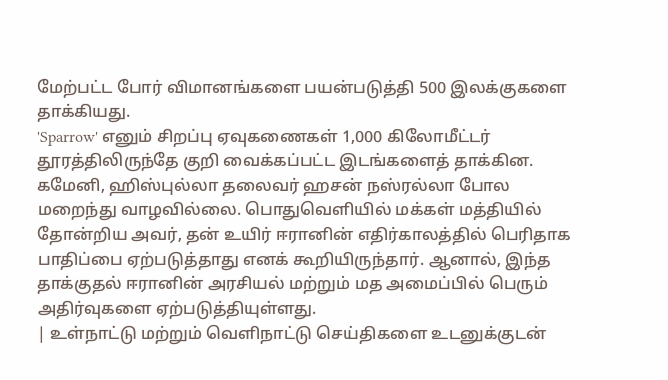மேற்பட்ட போர் விமானங்களை பயன்படுத்தி 500 இலக்குகளை தாக்கியது.
'Sparrow' எனும் சிறப்பு ஏவுகணைகள் 1,000 கிலோமீட்டர் தூரத்திலிருந்தே குறி வைக்கப்பட்ட இடங்களைத் தாக்கின.
கமேனி, ஹிஸ்புல்லா தலைவர் ஹசன் நஸ்ரல்லா போல மறைந்து வாழவில்லை. பொதுவெளியில் மக்கள் மத்தியில் தோன்றிய அவர், தன் உயிர் ஈரானின் எதிர்காலத்தில் பெரிதாக பாதிப்பை ஏற்படுத்தாது எனக் கூறியிருந்தார். ஆனால், இந்த தாக்குதல் ஈரானின் அரசியல் மற்றும் மத அமைப்பில் பெரும் அதிர்வுகளை ஏற்படுத்தியுள்ளது.
| உள்நாட்டு மற்றும் வெளிநாட்டு செய்திகளை உடனுக்குடன்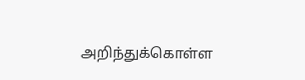அறிந்துக்கொள்ள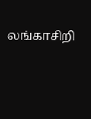லங்காசிறி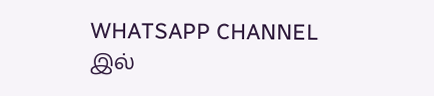WHATSAPP CHANNEL இல்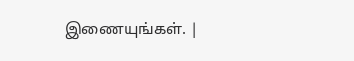இணையுங்கள். |